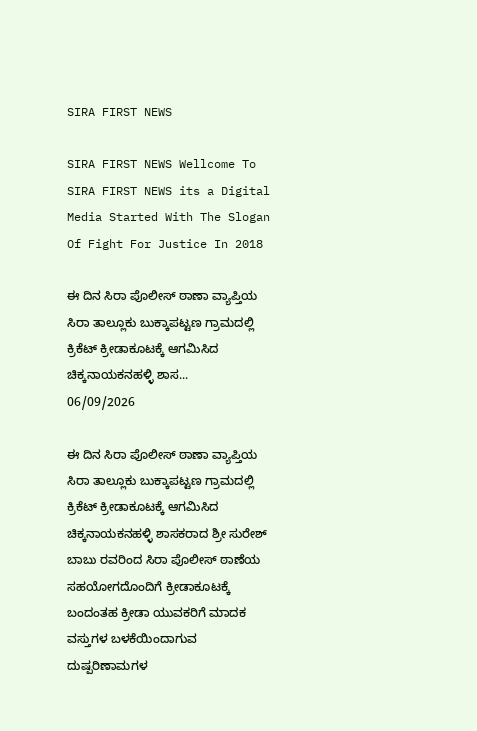SIRA FIRST NEWS

SIRA FIRST NEWS Wellcome To SIRA FIRST NEWS its a Digital Media Started With The Slogan Of Fight For Justice In 2018

ಈ ದಿನ ಸಿರಾ ಪೊಲೀಸ್ ಠಾಣಾ ವ್ಯಾಪ್ತಿಯ ಸಿರಾ ತಾಲ್ಲೂಕು ಬುಕ್ಕಾಪಟ್ಟಣ ಗ್ರಾಮದಲ್ಲಿ ಕ್ರಿಕೆಟ್ ಕ್ರೀಡಾಕೂಟಕ್ಕೆ ಆಗಮಿಸಿದ ಚಿಕ್ಕನಾಯಕನಹಳ್ಳಿ ಶಾಸ...
06/09/2026

ಈ ದಿನ ಸಿರಾ ಪೊಲೀಸ್ ಠಾಣಾ ವ್ಯಾಪ್ತಿಯ ಸಿರಾ ತಾಲ್ಲೂಕು ಬುಕ್ಕಾಪಟ್ಟಣ ಗ್ರಾಮದಲ್ಲಿ ಕ್ರಿಕೆಟ್ ಕ್ರೀಡಾಕೂಟಕ್ಕೆ ಆಗಮಿಸಿದ ಚಿಕ್ಕನಾಯಕನಹಳ್ಳಿ ಶಾಸಕರಾದ ಶ್ರೀ ಸುರೇಶ್ ಬಾಬು ರವರಿಂದ ಸಿರಾ ಪೊಲೀಸ್ ಠಾಣೆಯ ಸಹಯೋಗದೊಂದಿಗೆ ಕ್ರೀಡಾಕೂಟಕ್ಕೆ ಬಂದಂತಹ ಕ್ರೀಡಾ ಯುವಕರಿಗೆ ಮಾದಕ ವಸ್ತುಗಳ ಬಳಕೆಯಿಂದಾಗುವ ದುಷ್ಪರಿಣಾಮಗಳ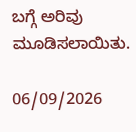ಬಗ್ಗೆ ಅರಿವು ಮೂಡಿಸಲಾಯಿತು.

06/09/2026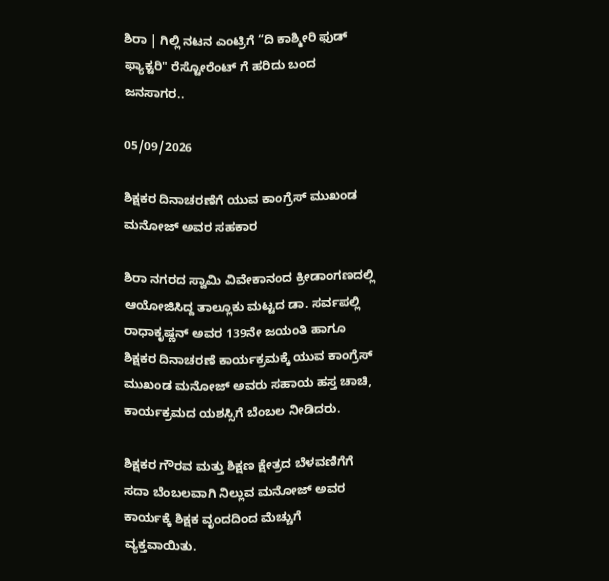ಶಿರಾ | ಗಿಲ್ಲಿ ನಟನ ಎಂಟ್ರಿಗೆ “ದಿ ಕಾಶ್ಮೀರಿ ಫುಡ್ ಫ್ಯಾಕ್ಟರಿ" ರೆಸ್ಟೋರೆಂಟ್ ಗೆ ಹರಿದು ಬಂದ ಜನಸಾಗರ..

05/09/2026

ಶಿಕ್ಷಕರ ದಿನಾಚರಣೆಗೆ ಯುವ ಕಾಂಗ್ರೆಸ್ ಮುಖಂಡ ಮನೋಜ್ ಅವರ ಸಹಕಾರ

ಶಿರಾ ನಗರದ ಸ್ವಾಮಿ ವಿವೇಕಾನಂದ ಕ್ರೀಡಾಂಗಣದಲ್ಲಿ ಆಯೋಜಿಸಿದ್ದ ತಾಲ್ಲೂಕು ಮಟ್ಟದ ಡಾ. ಸರ್ವಪಲ್ಲಿ ರಾಧಾಕೃಷ್ಣನ್ ಅವರ 139ನೇ ಜಯಂತಿ ಹಾಗೂ ಶಿಕ್ಷಕರ ದಿನಾಚರಣೆ ಕಾರ್ಯಕ್ರಮಕ್ಕೆ ಯುವ ಕಾಂಗ್ರೆಸ್ ಮುಖಂಡ ಮನೋಜ್ ಅವರು ಸಹಾಯ ಹಸ್ತ ಚಾಚಿ, ಕಾರ್ಯಕ್ರಮದ ಯಶಸ್ಸಿಗೆ ಬೆಂಬಲ ನೀಡಿದರು.

ಶಿಕ್ಷಕರ ಗೌರವ ಮತ್ತು ಶಿಕ್ಷಣ ಕ್ಷೇತ್ರದ ಬೆಳವಣಿಗೆಗೆ ಸದಾ ಬೆಂಬಲವಾಗಿ ನಿಲ್ಲುವ ಮನೋಜ್ ಅವರ ಕಾರ್ಯಕ್ಕೆ ಶಿಕ್ಷಕ ವೃಂದದಿಂದ ಮೆಚ್ಚುಗೆ ವ್ಯಕ್ತವಾಯಿತು.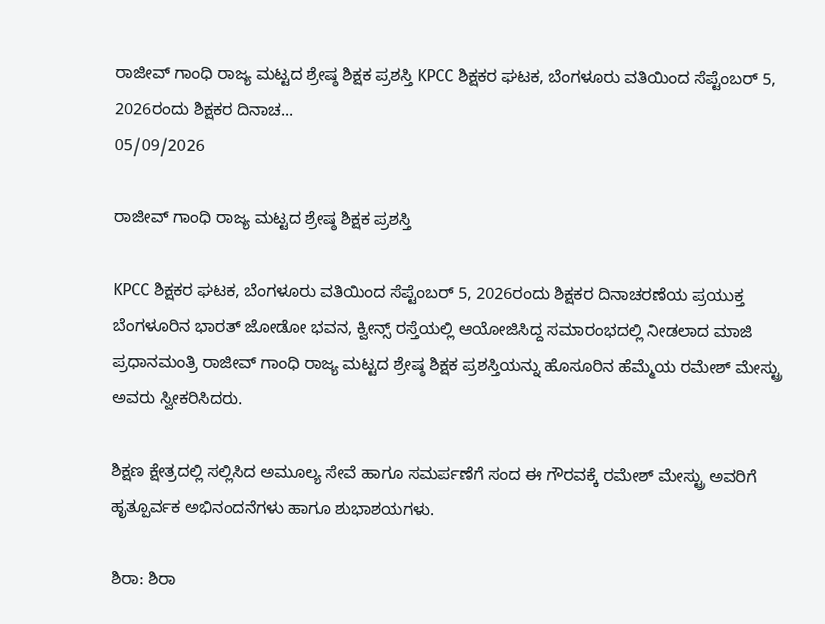ರಾಜೀವ್ ಗಾಂಧಿ ರಾಜ್ಯ ಮಟ್ಟದ ಶ್ರೇಷ್ಠ ಶಿಕ್ಷಕ ಪ್ರಶಸ್ತಿ KPCC ಶಿಕ್ಷಕರ ಘಟಕ, ಬೆಂಗಳೂರು ವತಿಯಿಂದ ಸೆಪ್ಟೆಂಬರ್ 5, 2026ರಂದು ಶಿಕ್ಷಕರ ದಿನಾಚ...
05/09/2026

ರಾಜೀವ್ ಗಾಂಧಿ ರಾಜ್ಯ ಮಟ್ಟದ ಶ್ರೇಷ್ಠ ಶಿಕ್ಷಕ ಪ್ರಶಸ್ತಿ

KPCC ಶಿಕ್ಷಕರ ಘಟಕ, ಬೆಂಗಳೂರು ವತಿಯಿಂದ ಸೆಪ್ಟೆಂಬರ್ 5, 2026ರಂದು ಶಿಕ್ಷಕರ ದಿನಾಚರಣೆಯ ಪ್ರಯುಕ್ತ ಬೆಂಗಳೂರಿನ ಭಾರತ್ ಜೋಡೋ ಭವನ, ಕ್ವೀನ್ಸ್ ರಸ್ತೆಯಲ್ಲಿ ಆಯೋಜಿಸಿದ್ದ ಸಮಾರಂಭದಲ್ಲಿ ನೀಡಲಾದ ಮಾಜಿ ಪ್ರಧಾನಮಂತ್ರಿ ರಾಜೀವ್ ಗಾಂಧಿ ರಾಜ್ಯ ಮಟ್ಟದ ಶ್ರೇಷ್ಠ ಶಿಕ್ಷಕ ಪ್ರಶಸ್ತಿಯನ್ನು ಹೊಸೂರಿನ ಹೆಮ್ಮೆಯ ರಮೇಶ್ ಮೇಸ್ಟ್ರು ಅವರು ಸ್ವೀಕರಿಸಿದರು.

ಶಿಕ್ಷಣ ಕ್ಷೇತ್ರದಲ್ಲಿ ಸಲ್ಲಿಸಿದ ಅಮೂಲ್ಯ ಸೇವೆ ಹಾಗೂ ಸಮರ್ಪಣೆಗೆ ಸಂದ ಈ ಗೌರವಕ್ಕೆ ರಮೇಶ್ ಮೇಸ್ಟ್ರು ಅವರಿಗೆ ಹೃತ್ಪೂರ್ವಕ ಅಭಿನಂದನೆಗಳು ಹಾಗೂ ಶುಭಾಶಯಗಳು.

ಶಿರಾ: ಶಿರಾ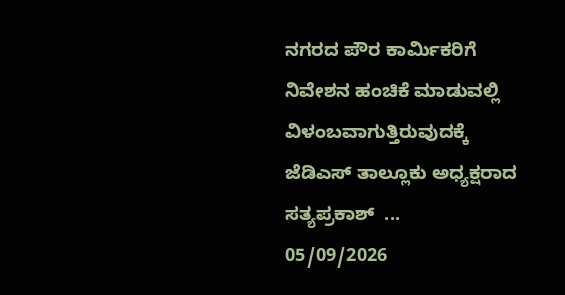ನಗರದ ಪೌರ ಕಾರ್ಮಿಕರಿಗೆ ನಿವೇಶನ ಹಂಚಿಕೆ ಮಾಡುವಲ್ಲಿ ವಿಳಂಬವಾಗುತ್ತಿರುವುದಕ್ಕೆ ಜೆಡಿಎಸ್ ತಾಲ್ಲೂಕು ಅಧ್ಯಕ್ಷರಾದ ಸತ್ಯಪ್ರಕಾಶ್  ...
05/09/2026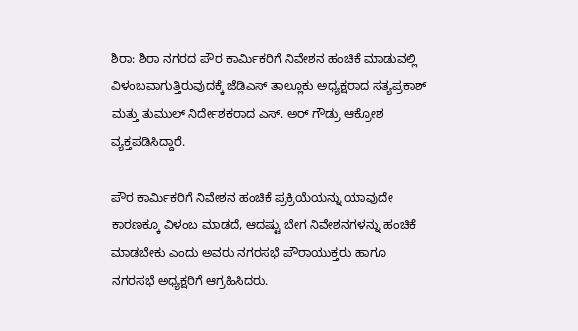ಶಿರಾ: ಶಿರಾ ನಗರದ ಪೌರ ಕಾರ್ಮಿಕರಿಗೆ ನಿವೇಶನ ಹಂಚಿಕೆ ಮಾಡುವಲ್ಲಿ ವಿಳಂಬವಾಗುತ್ತಿರುವುದಕ್ಕೆ ಜೆಡಿಎಸ್ ತಾಲ್ಲೂಕು ಅಧ್ಯಕ್ಷರಾದ ಸತ್ಯಪ್ರಕಾಶ್ ಮತ್ತು ತುಮುಲ್ ನಿರ್ದೇಶಕರಾದ ಎಸ್. ಅರ್ ಗೌಡ್ರು ಆಕ್ರೋಶ ವ್ಯಕ್ತಪಡಿಸಿದ್ದಾರೆ.

ಪೌರ ಕಾರ್ಮಿಕರಿಗೆ ನಿವೇಶನ ಹಂಚಿಕೆ ಪ್ರಕ್ರಿಯೆಯನ್ನು ಯಾವುದೇ ಕಾರಣಕ್ಕೂ ವಿಳಂಬ ಮಾಡದೆ, ಆದಷ್ಟು ಬೇಗ ನಿವೇಶನಗಳನ್ನು ಹಂಚಿಕೆ ಮಾಡಬೇಕು ಎಂದು ಅವರು ನಗರಸಭೆ ಪೌರಾಯುಕ್ತರು ಹಾಗೂ ನಗರಸಭೆ ಅಧ್ಯಕ್ಷರಿಗೆ ಆಗ್ರಹಿಸಿದರು.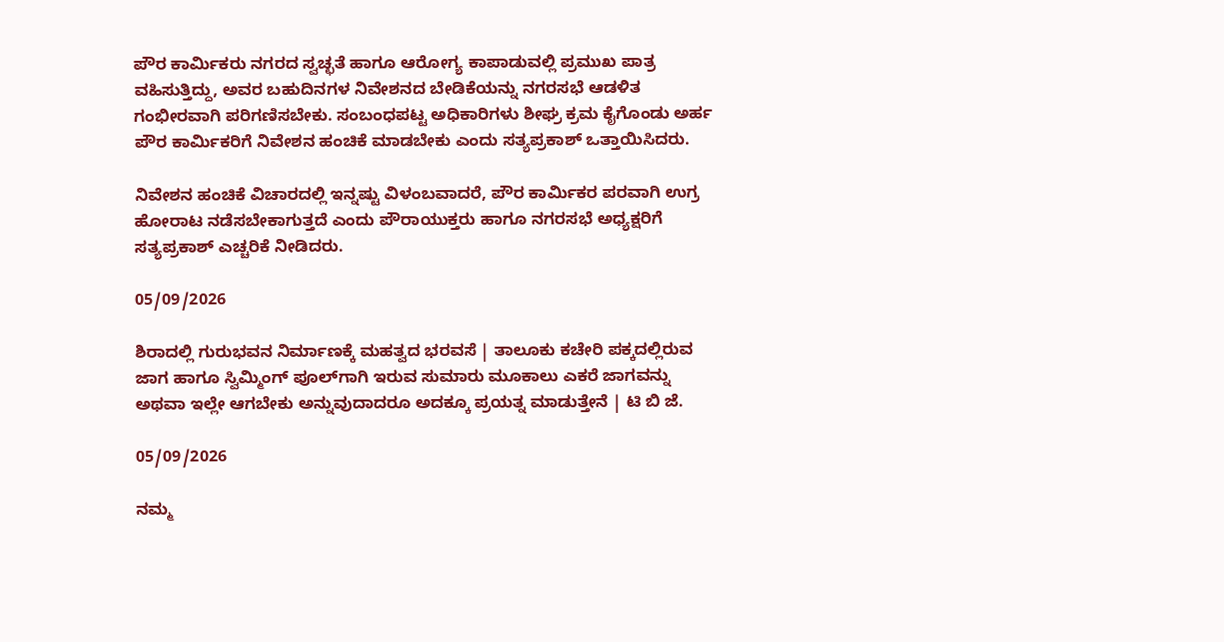ಪೌರ ಕಾರ್ಮಿಕರು ನಗರದ ಸ್ವಚ್ಛತೆ ಹಾಗೂ ಆರೋಗ್ಯ ಕಾಪಾಡುವಲ್ಲಿ ಪ್ರಮುಖ ಪಾತ್ರ ವಹಿಸುತ್ತಿದ್ದು, ಅವರ ಬಹುದಿನಗಳ ನಿವೇಶನದ ಬೇಡಿಕೆಯನ್ನು ನಗರಸಭೆ ಆಡಳಿತ ಗಂಭೀರವಾಗಿ ಪರಿಗಣಿಸಬೇಕು. ಸಂಬಂಧಪಟ್ಟ ಅಧಿಕಾರಿಗಳು ಶೀಘ್ರ ಕ್ರಮ ಕೈಗೊಂಡು ಅರ್ಹ ಪೌರ ಕಾರ್ಮಿಕರಿಗೆ ನಿವೇಶನ ಹಂಚಿಕೆ ಮಾಡಬೇಕು ಎಂದು ಸತ್ಯಪ್ರಕಾಶ್ ಒತ್ತಾಯಿಸಿದರು.

ನಿವೇಶನ ಹಂಚಿಕೆ ವಿಚಾರದಲ್ಲಿ ಇನ್ನಷ್ಟು ವಿಳಂಬವಾದರೆ, ಪೌರ ಕಾರ್ಮಿಕರ ಪರವಾಗಿ ಉಗ್ರ ಹೋರಾಟ ನಡೆಸಬೇಕಾಗುತ್ತದೆ ಎಂದು ಪೌರಾಯುಕ್ತರು ಹಾಗೂ ನಗರಸಭೆ ಅಧ್ಯಕ್ಷರಿಗೆ ಸತ್ಯಪ್ರಕಾಶ್ ಎಚ್ಚರಿಕೆ ನೀಡಿದರು.

05/09/2026

ಶಿರಾದಲ್ಲಿ ಗುರುಭವನ ನಿರ್ಮಾಣಕ್ಕೆ ಮಹತ್ವದ ಭರವಸೆ | ತಾಲೂಕು ಕಚೇರಿ ಪಕ್ಕದಲ್ಲಿರುವ ಜಾಗ ಹಾಗೂ ಸ್ವಿಮ್ಮಿಂಗ್‌ ಪೂಲ್‌ಗಾಗಿ ಇರುವ ಸುಮಾರು ಮೂಕಾಲು ಎಕರೆ ಜಾಗವನ್ನು ಅಥವಾ ಇಲ್ಲೇ ಆಗಬೇಕು ಅನ್ನುವುದಾದರೂ ಅದಕ್ಕೂ ಪ್ರಯತ್ನ ಮಾಡುತ್ತೇನೆ | ಟಿ ಬಿ ಜೆ.

05/09/2026

ನಮ್ಮ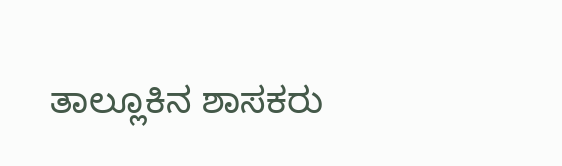ತಾಲ್ಲೂಕಿನ ಶಾಸಕರು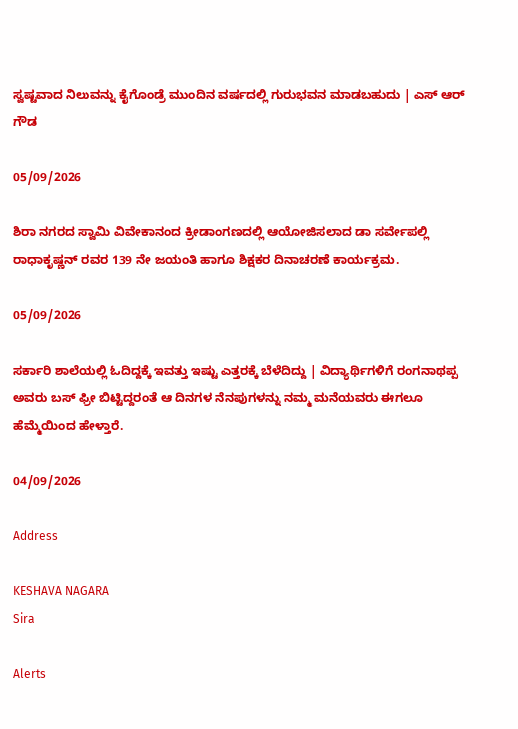ಸ್ವಷ್ಟವಾದ ನಿಲುವನ್ನು ಕೈಗೊಂಡ್ರೆ ಮುಂದಿನ ವರ್ಷದಲ್ಲಿ ಗುರುಭವನ ಮಾಡಬಹುದು | ಎಸ್ ಆರ್ ಗೌಡ

05/09/2026

ಶಿರಾ ನಗರದ ಸ್ವಾಮಿ ವಿವೇಕಾನಂದ ಕ್ರೀಡಾಂಗಣದಲ್ಲಿ ಆಯೋಜಿಸಲಾದ ಡಾ ಸರ್ವೇಪಲ್ಲಿ ರಾಧಾಕೃಷ್ಣನ್ ರವರ 139 ನೇ ಜಯಂತಿ ಹಾಗೂ ಶಿಕ್ಷಕರ ದಿನಾಚರಣೆ ಕಾರ್ಯಕ್ರಮ.

05/09/2026

ಸರ್ಕಾರಿ ಶಾಲೆಯಲ್ಲಿ ಓದಿದ್ದಕ್ಕೆ ಇವತ್ತು ಇಷ್ಟು ಎತ್ತರಕ್ಕೆ ಬೆಳೆದಿದ್ದು | ವಿದ್ಯಾರ್ಥಿಗಳಿಗೆ ರಂಗನಾಥಪ್ಪ ಅವರು ಬಸ್‌ ಫ್ರೀ ಬಿಟ್ಟಿದ್ದರಂತೆ ಆ ದಿನಗಳ ನೆನಪುಗಳನ್ನು ನಮ್ಮ ಮನೆಯವರು ಈಗಲೂ ಹೆಮ್ಮೆಯಿಂದ ಹೇಳ್ತಾರೆ.

04/09/2026

Address

KESHAVA NAGARA
Sira

Alerts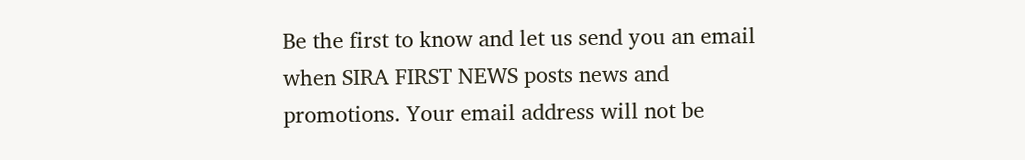Be the first to know and let us send you an email when SIRA FIRST NEWS posts news and promotions. Your email address will not be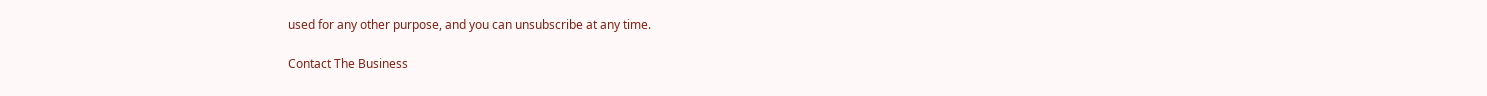used for any other purpose, and you can unsubscribe at any time.

Contact The Business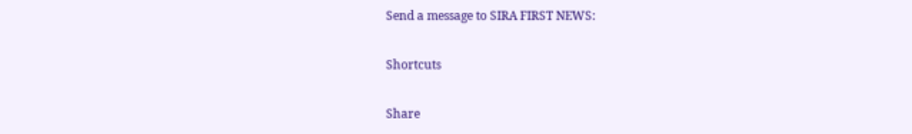Send a message to SIRA FIRST NEWS:

Shortcuts

Share